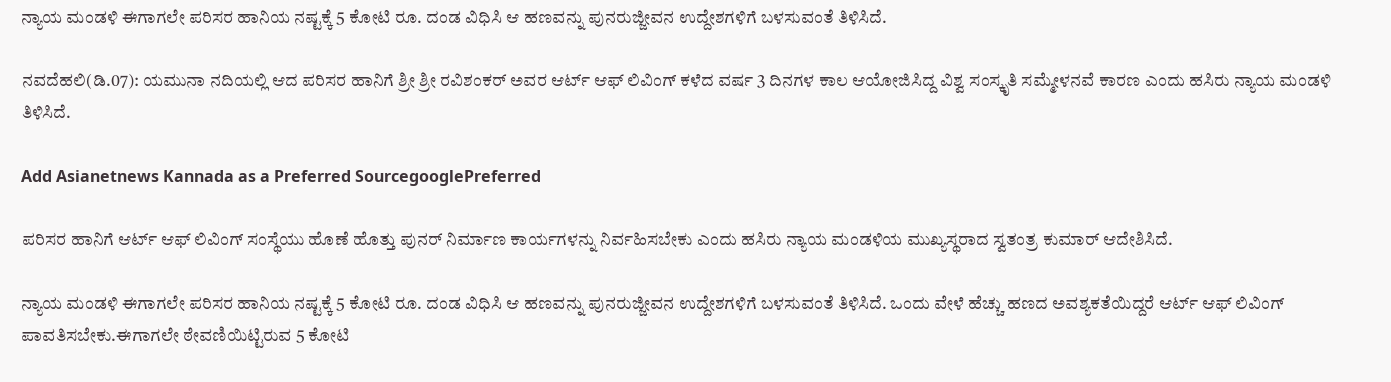ನ್ಯಾಯ ಮಂಡಳಿ ಈಗಾಗಲೇ ಪರಿಸರ ಹಾನಿಯ ನಷ್ಟಕ್ಕೆ 5 ಕೋಟಿ ರೂ. ದಂಡ ವಿಧಿಸಿ ಆ ಹಣವನ್ನು ಪುನರುಜ್ಜೀವನ ಉದ್ದೇಶಗಳಿಗೆ ಬಳಸುವಂತೆ ತಿಳಿಸಿದೆ.

ನವದೆಹಲಿ(ಡಿ.07): ಯಮುನಾ ನದಿಯಲ್ಲಿ ಆದ ಪರಿಸರ ಹಾನಿಗೆ ಶ್ರೀ ಶ್ರೀ ರವಿಶಂಕರ್ ಅವರ ಆರ್ಟ್ ಆಫ್ ಲಿವಿಂಗ್ ಕಳೆದ ವರ್ಷ 3 ದಿನಗಳ ಕಾಲ ಆಯೋಜಿಸಿದ್ದ ವಿಶ್ವ ಸಂಸ್ಕೃತಿ ಸಮ್ಮೇಳನವೆ ಕಾರಣ ಎಂದು ಹಸಿರು ನ್ಯಾಯ ಮಂಡಳಿ ತಿಳಿಸಿದೆ.

Add Asianetnews Kannada as a Preferred SourcegooglePreferred

ಪರಿಸರ ಹಾನಿಗೆ ಆರ್ಟ್ ಆಫ್ ಲಿವಿಂಗ್ ಸಂಸ್ಥೆಯು ಹೊಣೆ ಹೊತ್ತು ಪುನರ್ ನಿರ್ಮಾಣ ಕಾರ್ಯಗಳನ್ನು ನಿರ್ವಹಿಸಬೇಕು ಎಂದು ಹಸಿರು ನ್ಯಾಯ ಮಂಡಳಿಯ ಮುಖ್ಯಸ್ಥರಾದ ಸ್ವತಂತ್ರ ಕುಮಾರ್ ಆದೇಶಿಸಿದೆ.

ನ್ಯಾಯ ಮಂಡಳಿ ಈಗಾಗಲೇ ಪರಿಸರ ಹಾನಿಯ ನಷ್ಟಕ್ಕೆ 5 ಕೋಟಿ ರೂ. ದಂಡ ವಿಧಿಸಿ ಆ ಹಣವನ್ನು ಪುನರುಜ್ಜೀವನ ಉದ್ದೇಶಗಳಿಗೆ ಬಳಸುವಂತೆ ತಿಳಿಸಿದೆ. ಒಂದು ವೇಳೆ ಹೆಚ್ಚು ಹಣದ ಅವಶ್ಯಕತೆಯಿದ್ದರೆ ಆರ್ಟ್ ಆಫ್ ಲಿವಿಂಗ್ ಪಾವತಿಸಬೇಕು.ಈಗಾಗಲೇ ಠೇವಣಿಯಿಟ್ಟಿರುವ 5 ಕೋಟಿ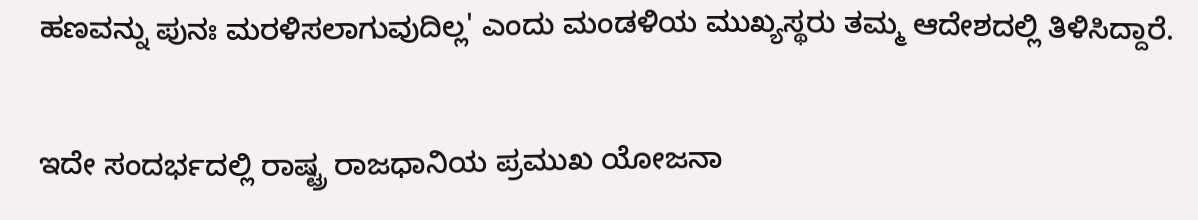ಹಣವನ್ನು ಪುನಃ ಮರಳಿಸಲಾಗುವುದಿಲ್ಲ' ಎಂದು ಮಂಡಳಿಯ ಮುಖ್ಯಸ್ಥರು ತಮ್ಮ ಆದೇಶದಲ್ಲಿ ತಿಳಿಸಿದ್ದಾರೆ.

ಇದೇ ಸಂದರ್ಭದಲ್ಲಿ ರಾಷ್ಟ್ರ ರಾಜಧಾನಿಯ ಪ್ರಮುಖ ಯೋಜನಾ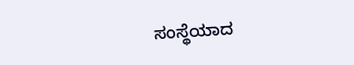ಸಂಸ್ಥೆಯಾದ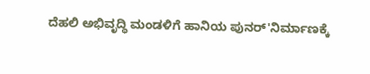ದೆಹಲಿ ಅಭಿವೃದ್ಧಿ ಮಂಡಳಿಗೆ ಹಾನಿಯ ಪುನರ್'ನಿರ್ಮಾಣಕ್ಕೆ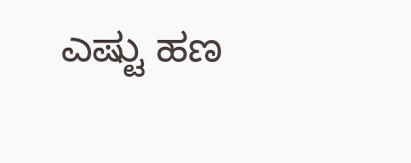ಎಷ್ಟು ಹಣ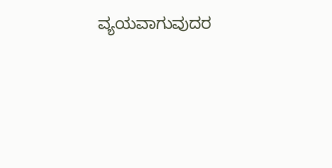ವ್ಯಯವಾಗುವುದರ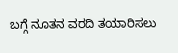ಬಗ್ಗೆ ನೂತನ ವರದಿ ತಯಾರಿಸಲು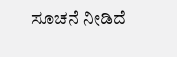ಸೂಚನೆ ನೀಡಿದೆ